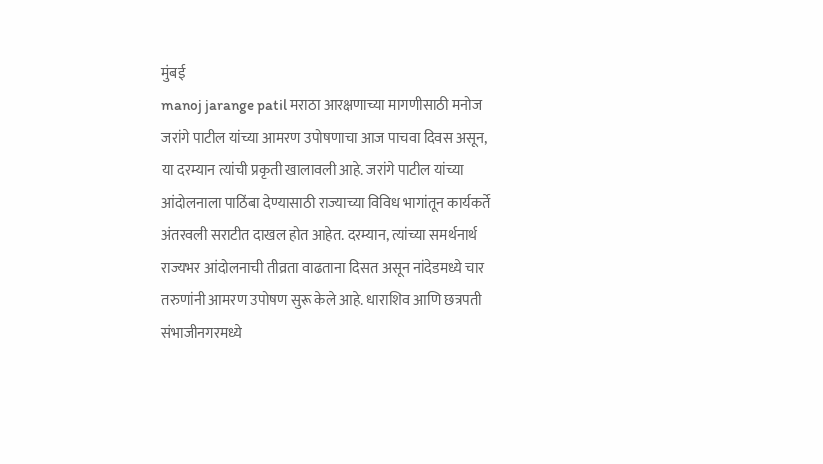मुंबई
manoj jarange patil मराठा आरक्षणाच्या मागणीसाठी मनोज जरांगे पाटील यांच्या आमरण उपोषणाचा आज पाचवा दिवस असून, या दरम्यान त्यांची प्रकृती खालावली आहे. जरांगे पाटील यांच्या आंदोलनाला पाठिंबा देण्यासाठी राज्याच्या विविध भागांतून कार्यकर्ते अंतरवली सराटीत दाखल होत आहेत. दरम्यान, त्यांच्या समर्थनार्थ राज्यभर आंदोलनाची तीव्रता वाढताना दिसत असून नांदेडमध्ये चार तरुणांनी आमरण उपोषण सुरू केले आहे. धाराशिव आणि छत्रपती संभाजीनगरमध्ये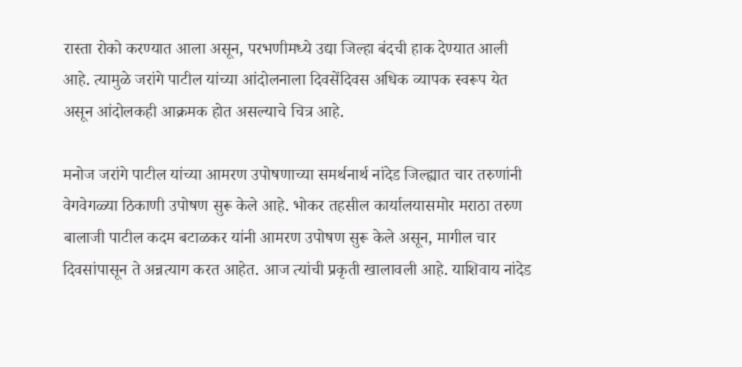रास्ता रोको करण्यात आला असून, परभणीमध्ये उद्या जिल्हा बंदची हाक देण्यात आली आहे. त्यामुळे जरांगे पाटील यांच्या आंदोलनाला दिवसेंदिवस अधिक व्यापक स्वरूप येत असून आंदोलकही आक्रमक होत असल्याचे चित्र आहे.

मनोज जरांगे पाटील यांच्या आमरण उपोषणाच्या समर्थनार्थ नांदेड जिल्ह्यात चार तरुणांनी वेगवेगळ्या ठिकाणी उपोषण सुरू केले आहे. भोकर तहसील कार्यालयासमोर मराठा तरुण बालाजी पाटील कदम बटाळकर यांनी आमरण उपोषण सुरू केले असून, मागील चार दिवसांपासून ते अन्नत्याग करत आहेत. आज त्यांची प्रकृती खालावली आहे. याशिवाय नांदेड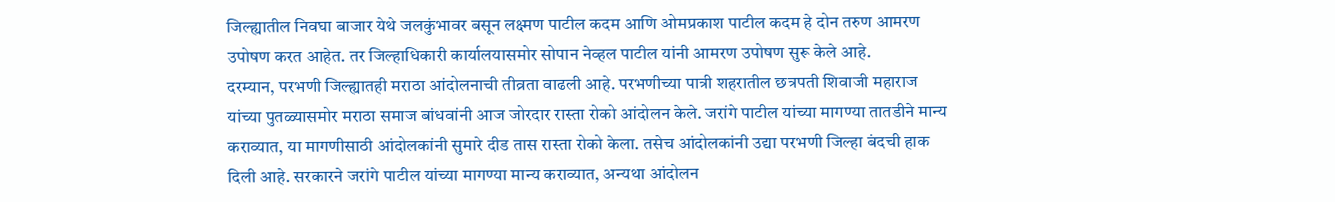जिल्ह्यातील निवघा बाजार येथे जलकुंभावर बसून लक्ष्मण पाटील कदम आणि ओमप्रकाश पाटील कदम हे दोन तरुण आमरण उपोषण करत आहेत. तर जिल्हाधिकारी कार्यालयासमोर सोपान नेव्हल पाटील यांनी आमरण उपोषण सुरू केले आहे.
दरम्यान, परभणी जिल्ह्यातही मराठा आंदोलनाची तीव्रता वाढली आहे. परभणीच्या पात्री शहरातील छत्रपती शिवाजी महाराज यांच्या पुतळ्यासमोर मराठा समाज बांधवांनी आज जोरदार रास्ता रोको आंदोलन केले. जरांगे पाटील यांच्या मागण्या तातडीने मान्य कराव्यात, या मागणीसाठी आंदोलकांनी सुमारे दीड तास रास्ता रोको केला. तसेच आंदोलकांनी उद्या परभणी जिल्हा बंदची हाक दिली आहे. सरकारने जरांगे पाटील यांच्या मागण्या मान्य कराव्यात, अन्यथा आंदोलन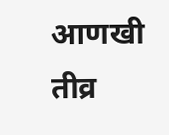आणखी तीव्र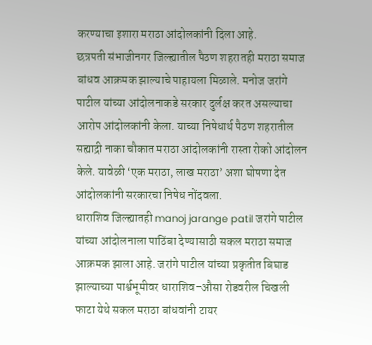करण्याचा इशारा मराठा आंदोलकांनी दिला आहे.
छत्रपती संभाजीनगर जिल्ह्यातील पैठण शहरातही मराठा समाज बांधव आक्रमक झाल्याचे पाहायला मिळाले. मनोज जरांगे पाटील यांच्या आंदोलनाकडे सरकार दुर्लक्ष करत असल्याचा आरोप आंदोलकांनी केला. याच्या निषेधार्थ पैठण शहरातील सह्याद्री नाका चौकात मराठा आंदोलकांनी रास्ता रोको आंदोलन केले. यावेळी ‘एक मराठा, लाख मराठा’ अशा घोषणा देत आंदोलकांनी सरकारचा निषेध नोंदवला.
धाराशिव जिल्ह्यातही manoj jarange patil जरांगे पाटील यांच्या आंदोलनाला पाठिंबा देण्यासाठी सकल मराठा समाज आक्रमक झाला आहे. जरांगे पाटील यांच्या प्रकृतीत बिघाड झाल्याच्या पार्श्वभूमीवर धाराशिव–औसा रोडवरील चिखली फाटा येथे सकल मराठा बांधवांनी टायर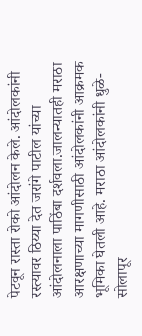पेटवून रास्ता रोको आंदोलन केले. आंदोलकांनी रस्त्यावर ठिय्या देत जरांगे पाटील यांच्या आंदोलनाला पाठिंबा दर्शवला.जालन्यातही मराठा आरक्षणाच्या मागणीसाठी आंदोलकांनी आक्रमक भूमिका घेतली आहे. मराठा आंदोलकांनी धुळे-सोलापूर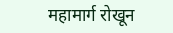महामार्ग रोखून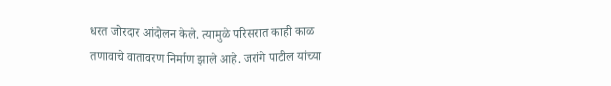धरत जोरदार आंदोलन केले. त्यामुळे परिसरात काही काळ तणावाचे वातावरण निर्माण झाले आहे. जरांगे पाटील यांच्या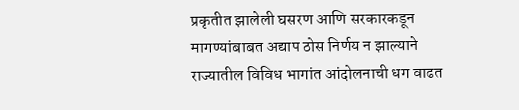प्रकृतीत झालेली घसरण आणि सरकारकडून मागण्यांबाबत अद्याप ठोस निर्णय न झाल्याने राज्यातील विविध भागांत आंदोलनाची धग वाढत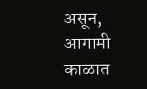असून, आगामी काळात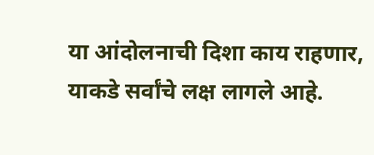या आंदोलनाची दिशा काय राहणार, याकडे सर्वांचे लक्ष लागले आहे.